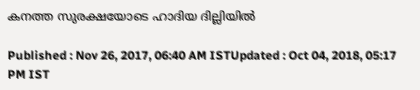കനത്ത സുരക്ഷയോടെ ഹാദിയ ദില്ലിയില്‍

Published : Nov 26, 2017, 06:40 AM ISTUpdated : Oct 04, 2018, 05:17 PM IST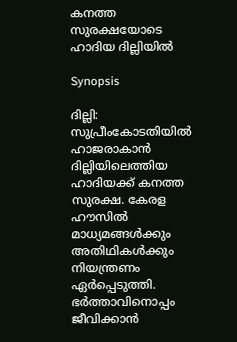കനത്ത സുരക്ഷയോടെ ഹാദിയ ദില്ലിയില്‍

Synopsis

ദില്ലി: സുപ്രീംകോടതിയിൽ ഹാജരാകാൻ ദില്ലിയിലെത്തിയ ഹാദിയക്ക് കനത്ത സുരക്ഷ. കേരള ഹൗസിൽ മാധ്യമങ്ങൾക്കും അതിഥികൾക്കും നിയന്ത്രണം ഏർപ്പെടുത്തി. ഭര്‍ത്താവിനൊപ്പം ജീവിക്കാൻ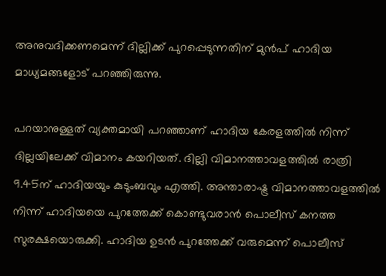അനുവദിക്കണമെന്ന് ദില്ലിക്ക് പുറപ്പെടുന്നതിന് മുൻപ് ഹാദിയ മാധ്യമങ്ങളോട് പറഞ്ഞിരുന്നു.

പറയാനുള്ളത് വ്യക്തമായി പറഞ്ഞാണ് ഹാദിയ കേരളത്തിൽ നിന്ന് ദില്ലയിലേക്ക് വിമാനം കയറിയത്. ദില്ലി വിമാനത്താവളത്തിൽ രാത്രി 9.45ന് ഹാദിയയും കുടുംബവും എത്തി. അന്താരാഷ്ട്ര വിമാനത്താവളത്തിൽ നിന്ന് ഹാദിയയെ പുറത്തേക്ക് കൊണ്ടുവരാൻ പൊലീസ് കനത്ത സുരക്ഷയൊരുക്കി. ഹാദിയ ഉടൻ പുറത്തേക്ക് വരുമെന്ന് പൊലീസ്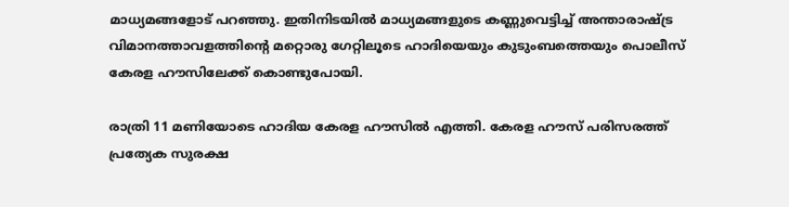മാധ്യമങ്ങളോട് പറഞ്ഞു. ഇതിനിടയിൽ മാധ്യമങ്ങളുടെ കണ്ണുവെട്ടിച്ച് അന്താരാഷ്ട്ര വിമാനത്താവളത്തിന്‍റെ മറ്റൊരു ഗേറ്റിലൂടെ ഹാദിയെയും കുടുംബത്തെയും പൊലീസ് കേരള ഹൗസിലേക്ക് കൊണ്ടുപോയി.

രാത്രി 11 മണിയോടെ ഹാദിയ കേരള ഹൗസിൽ എത്തി. കേരള ഹൗസ് പരിസരത്ത് പ്രത്യേക സുരക്ഷ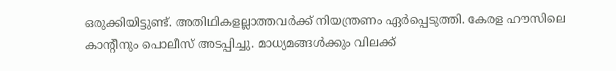ഒരുക്കിയിട്ടുണ്ട്. അതിഥികളല്ലാത്തവര്‍ക്ക് നിയന്ത്രണം ഏര്‍പ്പെടുത്തി. കേരള ഹൗസിലെ കാന്‍റീനും പൊലീസ് അടപ്പിച്ചു. മാധ്യമങ്ങൾക്കും വിലക്ക്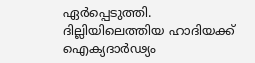ഏര്‍പ്പെടുത്തി.  ദില്ലിയിലെത്തിയ ഹാദിയക്ക് ഐക്യദാര്‍ഢ്യം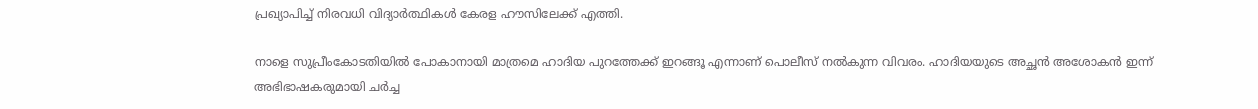പ്രഖ്യാപിച്ച് നിരവധി വിദ്യാര്‍ത്ഥികൾ കേരള ഹൗസിലേക്ക് എത്തി.

നാളെ സുപ്രീംകോടതിയിൽ പോകാനായി മാത്രമെ ഹാദിയ പുറത്തേക്ക് ഇറങ്ങൂ എന്നാണ് പൊലീസ് നൽകുന്ന വിവരം. ഹാദിയയുടെ അച്ഛൻ അശോകൻ ഇന്ന് അഭിഭാഷകരുമായി ചര്‍ച്ച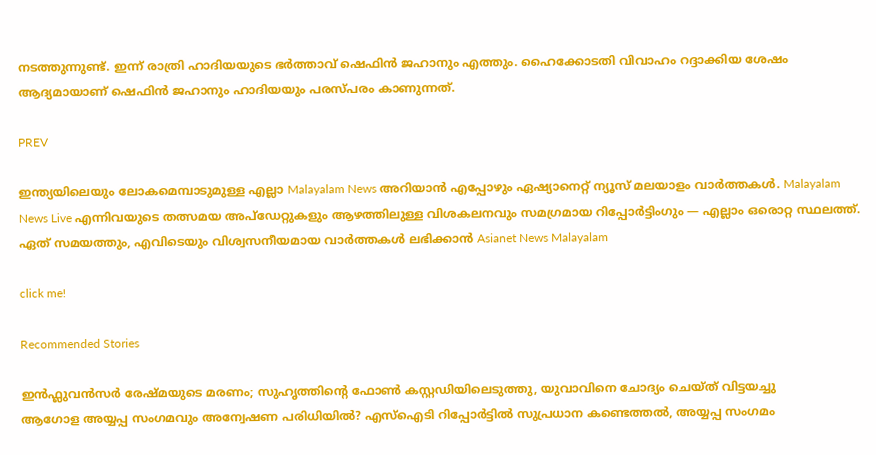നടത്തുന്നുണ്ട്. ഇന്ന് രാത്രി ഹാദിയയുടെ ഭര്‍ത്താവ് ഷെഫിൻ ജഹാനും എത്തും. ഹൈക്കോടതി വിവാഹം റദ്ദാക്കിയ ശേഷം ആദ്യമായാണ് ഷെഫിൻ ജഹാനും ഹാദിയയും പരസ്പരം കാണുന്നത്.

PREV

ഇന്ത്യയിലെയും ലോകമെമ്പാടുമുള്ള എല്ലാ Malayalam News അറിയാൻ എപ്പോഴും ഏഷ്യാനെറ്റ് ന്യൂസ് മലയാളം വാർത്തകൾ. Malayalam News Live എന്നിവയുടെ തത്സമയ അപ്‌ഡേറ്റുകളും ആഴത്തിലുള്ള വിശകലനവും സമഗ്രമായ റിപ്പോർട്ടിംഗും — എല്ലാം ഒരൊറ്റ സ്ഥലത്ത്. ഏത് സമയത്തും, എവിടെയും വിശ്വസനീയമായ വാർത്തകൾ ലഭിക്കാൻ Asianet News Malayalam

click me!

Recommended Stories

ഇൻഫ്ലുവൻസർ രേഷ്മയുടെ മരണം; സുഹൃത്തിൻ്റെ ഫോൺ കസ്റ്റഡിയിലെടുത്തു, യുവാവിനെ ചോദ്യം ചെയ്ത് വിട്ടയച്ചു
ആഗോള അയ്യപ്പ സംഗമവും അന്വേഷണ പരിധിയിൽ? എസ്ഐടി റിപ്പോര്‍ട്ടിൽ സുപ്രധാന കണ്ടെത്തൽ, അയ്യപ്പ സംഗമം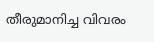തീരുമാനിച്ച വിവരം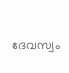ദേവസ്വം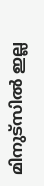മിനുട്സിൽ ഇല്ല